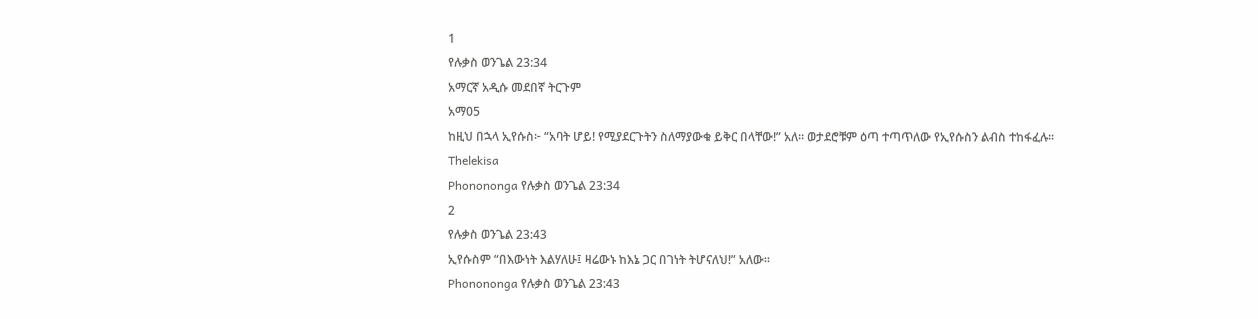1
የሉቃስ ወንጌል 23:34
አማርኛ አዲሱ መደበኛ ትርጉም
አማ05
ከዚህ በኋላ ኢየሱስ፦ “አባት ሆይ! የሚያደርጉትን ስለማያውቁ ይቅር በላቸው!” አለ። ወታደሮቹም ዕጣ ተጣጥለው የኢየሱስን ልብስ ተከፋፈሉ።
Thelekisa
Phonononga የሉቃስ ወንጌል 23:34
2
የሉቃስ ወንጌል 23:43
ኢየሱስም “በእውነት እልሃለሁ፤ ዛሬውኑ ከእኔ ጋር በገነት ትሆናለህ!” አለው።
Phonononga የሉቃስ ወንጌል 23:43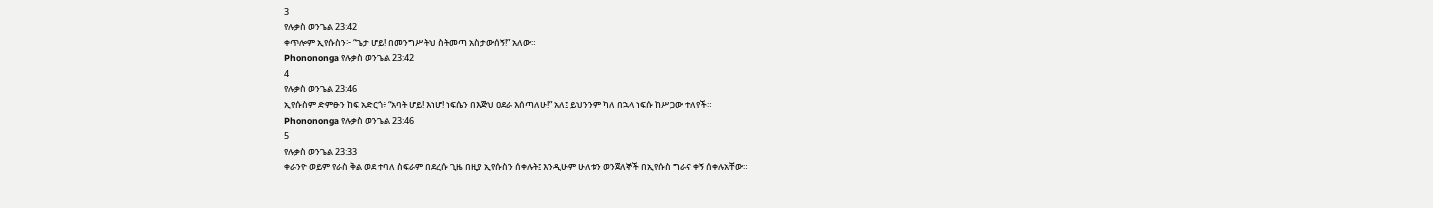3
የሉቃስ ወንጌል 23:42
ቀጥሎም ኢየሱስን፦ “ጌታ ሆይ! በመንግሥትህ ስትመጣ አስታውሰኝ!” አለው።
Phonononga የሉቃስ ወንጌል 23:42
4
የሉቃስ ወንጌል 23:46
ኢየሱስም ድምፁን ከፍ አድርጎ፥ “አባት ሆይ! እነሆ! ነፍሴን በእጅህ ዐደራ እሰጣለሁ!” አለ፤ ይህንንም ካለ በኋላ ነፍሱ ከሥጋው ተለየች።
Phonononga የሉቃስ ወንጌል 23:46
5
የሉቃስ ወንጌል 23:33
ቀራንዮ ወይም የራስ ቅል ወደ ተባለ ስፍራም በደረሱ ጊዜ በዚያ ኢየሱስን ሰቀሉት፤ እንዲሁም ሁለቱን ወንጀለኞች በኢየሱስ ግራና ቀኝ ሰቀሉአቸው።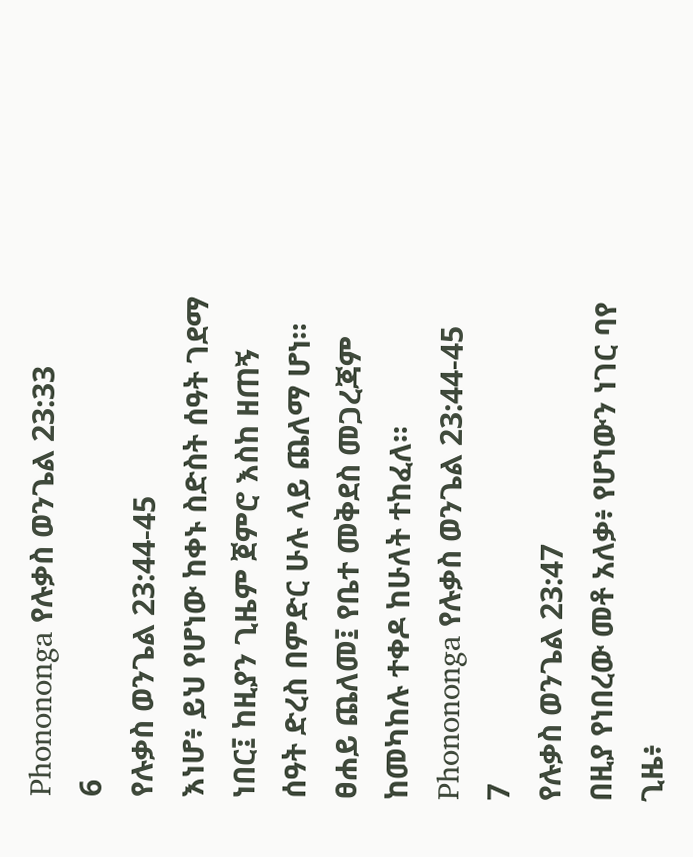Phonononga የሉቃስ ወንጌል 23:33
6
የሉቃስ ወንጌል 23:44-45
እነሆ፥ ይህ የሆነው ከቀኑ ስድስት ሰዓት ገደማ ነበር፤ ከዚያን ጊዜም ጀምሮ እስከ ዘጠኝ ሰዓት ድረስ በምድር ሁሉ ላይ ጨለማ ሆነ። ፀሐይ ጨለመ፤ የቤተ መቅደስ መጋረጃም ከመካከሉ ተቀዶ ከሁለት ተከፈለ።
Phonononga የሉቃስ ወንጌል 23:44-45
7
የሉቃስ ወንጌል 23:47
በዚያ የነበረው መቶ አለቃ፥ የሆነውን ነገር ባየ ጊዜ፥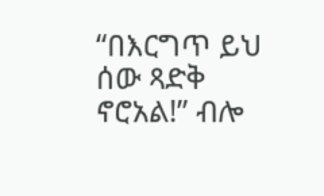“በእርግጥ ይህ ሰው ጻድቅ ኖሮአል!” ብሎ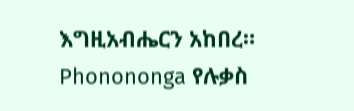እግዚአብሔርን አከበረ።
Phonononga የሉቃስ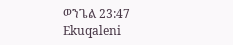ወንጌል 23:47
Ekuqaleni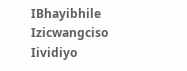IBhayibhile
Izicwangciso
Iividiyo